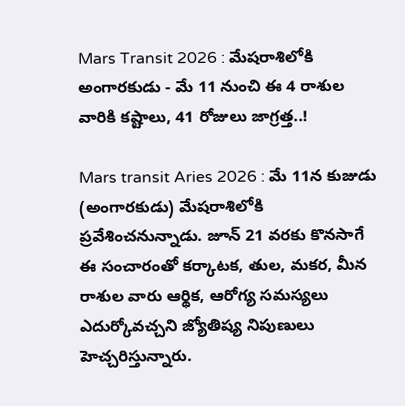Mars Transit 2026 : మేషరాశిలోకి అంగారకుడు - మే 11 నుంచి ఈ 4 రాశుల వారికి కష్టాలు, 41 రోజులు జాగ్రత్త..!

Mars transit Aries 2026 : మే 11న కుజుడు (అంగారకుడు) మేషరాశిలోకి ప్రవేశించనున్నాడు. జూన్ 21 వరకు కొనసాగే ఈ సంచారంతో కర్కాటక, తుల, మకర, మీన రాశుల వారు ఆర్థిక, ఆరోగ్య సమస్యలు ఎదుర్కోవచ్చని జ్యోతిష్య నిపుణులు హెచ్చరిస్తున్నారు.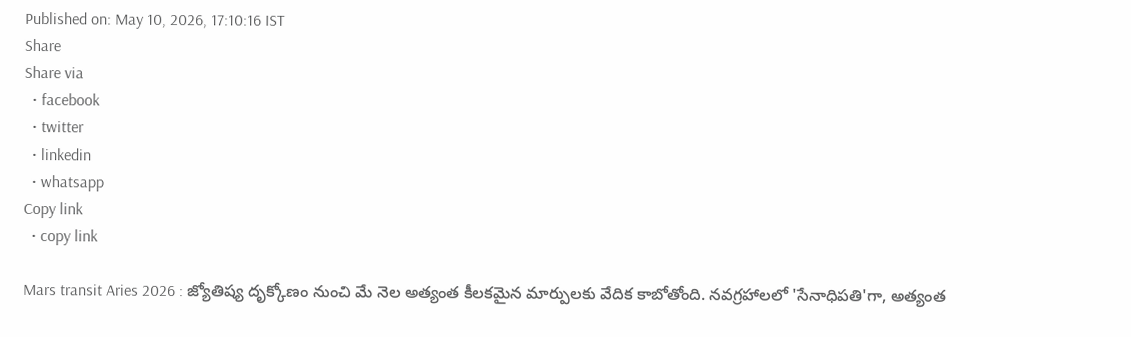Published on: May 10, 2026, 17:10:16 IST
Share
Share via
  • facebook
  • twitter
  • linkedin
  • whatsapp
Copy link
  • copy link

Mars transit Aries 2026 : జ్యోతిష్య దృక్కోణం నుంచి మే నెల అత్యంత కీలకమైన మార్పులకు వేదిక కాబోతోంది. నవగ్రహాలలో 'సేనాధిపతి'గా, అత్యంత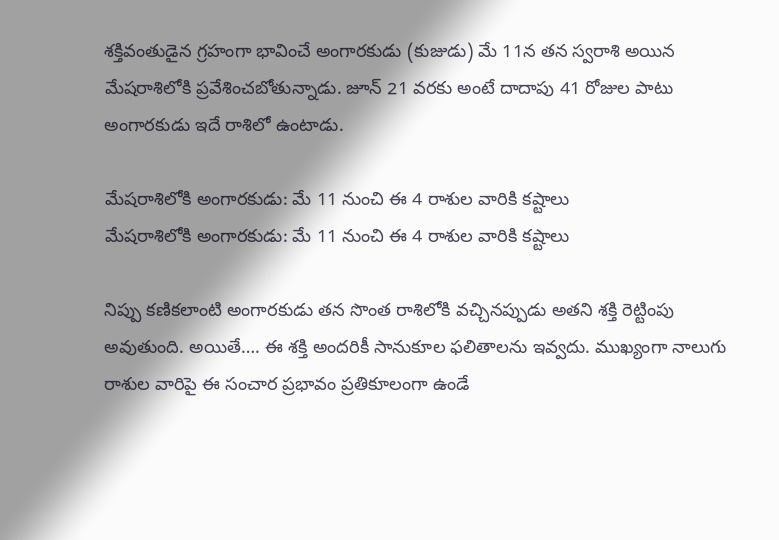శక్తివంతుడైన గ్రహంగా భావించే అంగారకుడు (కుజుడు) మే 11న తన స్వరాశి అయిన మేషరాశిలోకి ప్రవేశించబోతున్నాడు. జూన్ 21 వరకు అంటే దాదాపు 41 రోజుల పాటు అంగారకుడు ఇదే రాశిలో ఉంటాడు.

మేషరాశిలోకి అంగారకుడు: మే 11 నుంచి ఈ 4 రాశుల వారికి కష్టాలు
మేషరాశిలోకి అంగారకుడు: మే 11 నుంచి ఈ 4 రాశుల వారికి కష్టాలు

నిప్పు కణికలాంటి అంగారకుడు తన సొంత రాశిలోకి వచ్చినప్పుడు అతని శక్తి రెట్టింపు అవుతుంది. అయితే…. ఈ శక్తి అందరికీ సానుకూల ఫలితాలను ఇవ్వదు. ముఖ్యంగా నాలుగు రాశుల వారిపై ఈ సంచార ప్రభావం ప్రతికూలంగా ఉండే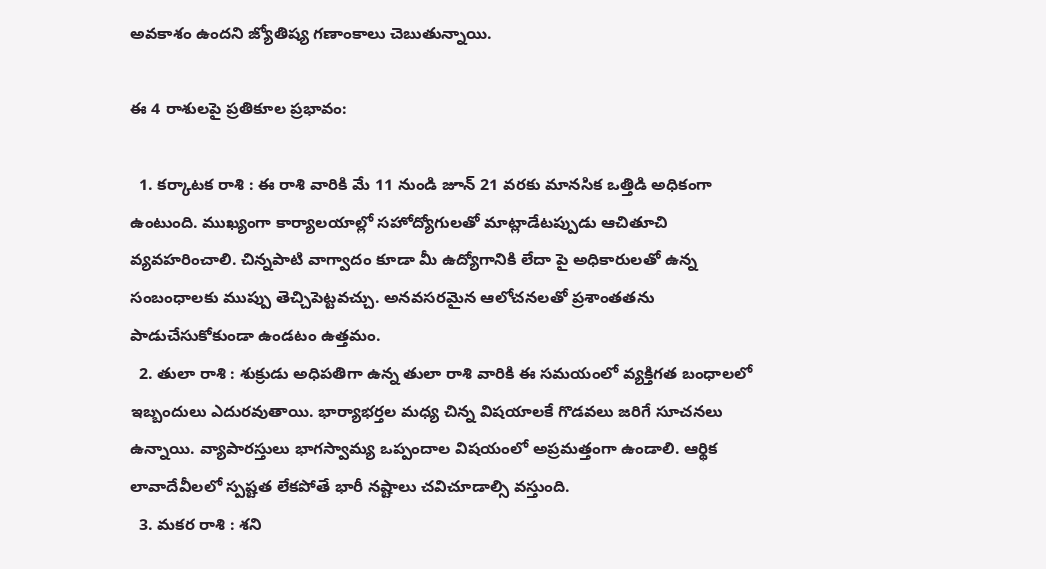అవకాశం ఉందని జ్యోతిష్య గణాంకాలు చెబుతున్నాయి.

ఈ 4 రాశులపై ప్రతికూల ప్రభావం:

  1. కర్కాటక రాశి : ఈ రాశి వారికి మే 11 నుండి జూన్ 21 వరకు మానసిక ఒత్తిడి అధికంగా ఉంటుంది. ముఖ్యంగా కార్యాలయాల్లో సహోద్యోగులతో మాట్లాడేటప్పుడు ఆచితూచి వ్యవహరించాలి. చిన్నపాటి వాగ్వాదం కూడా మీ ఉద్యోగానికి లేదా పై అధికారులతో ఉన్న సంబంధాలకు ముప్పు తెచ్చిపెట్టవచ్చు. అనవసరమైన ఆలోచనలతో ప్రశాంతతను పాడుచేసుకోకుండా ఉండటం ఉత్తమం.
  2. తులా రాశి : శుక్రుడు అధిపతిగా ఉన్న తులా రాశి వారికి ఈ సమయంలో వ్యక్తిగత బంధాలలో ఇబ్బందులు ఎదురవుతాయి. భార్యాభర్తల మధ్య చిన్న విషయాలకే గొడవలు జరిగే సూచనలు ఉన్నాయి. వ్యాపారస్తులు భాగస్వామ్య ఒప్పందాల విషయంలో అప్రమత్తంగా ఉండాలి. ఆర్థిక లావాదేవీలలో స్పష్టత లేకపోతే భారీ నష్టాలు చవిచూడాల్సి వస్తుంది.
  3. మకర రాశి : శని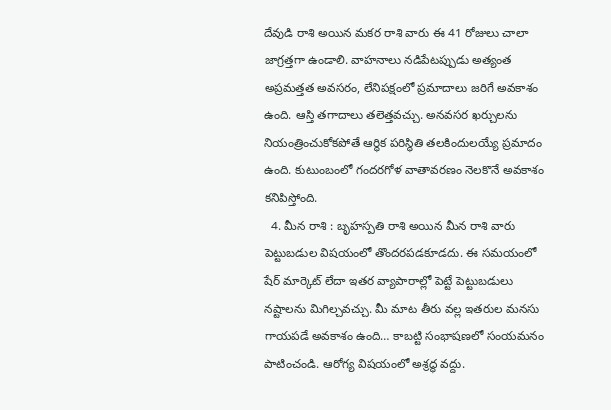దేవుడి రాశి అయిన మకర రాశి వారు ఈ 41 రోజులు చాలా జాగ్రత్తగా ఉండాలి. వాహనాలు నడిపేటప్పుడు అత్యంత అప్రమత్తత అవసరం, లేనిపక్షంలో ప్రమాదాలు జరిగే అవకాశం ఉంది. ఆస్తి తగాదాలు తలెత్తవచ్చు. అనవసర ఖర్చులను నియంత్రించుకోకపోతే ఆర్థిక పరిస్థితి తలకిందులయ్యే ప్రమాదం ఉంది. కుటుంబంలో గందరగోళ వాతావరణం నెలకొనే అవకాశం కనిపిస్తోంది.
  4. మీన రాశి : బృహస్పతి రాశి అయిన మీన రాశి వారు పెట్టుబడుల విషయంలో తొందరపడకూడదు. ఈ సమయంలో షేర్ మార్కెట్ లేదా ఇతర వ్యాపారాల్లో పెట్టే పెట్టుబడులు నష్టాలను మిగిల్చవచ్చు. మీ మాట తీరు వల్ల ఇతరుల మనసు గాయపడే అవకాశం ఉంది… కాబట్టి సంభాషణలో సంయమనం పాటించండి. ఆరోగ్య విషయంలో అశ్రద్ధ వద్దు.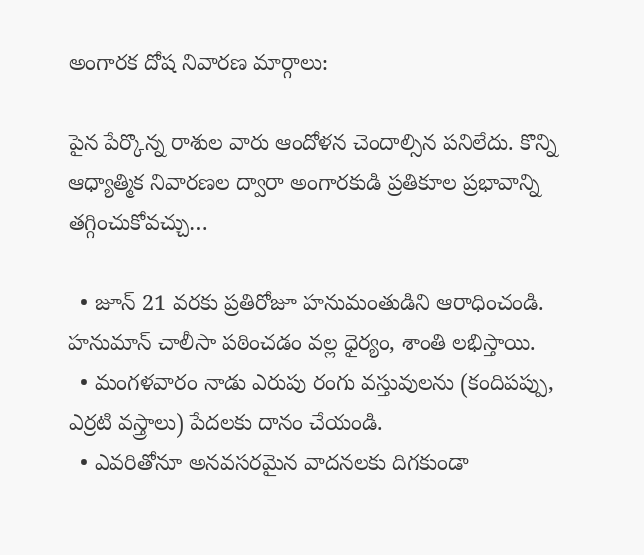అంగారక దోష నివారణ మార్గాలు:

పైన పేర్కొన్న రాశుల వారు ఆందోళన చెందాల్సిన పనిలేదు. కొన్ని ఆధ్యాత్మిక నివారణల ద్వారా అంగారకుడి ప్రతికూల ప్రభావాన్ని తగ్గించుకోవచ్చు…

  • జూన్ 21 వరకు ప్రతిరోజూ హనుమంతుడిని ఆరాధించండి. హనుమాన్ చాలీసా పఠించడం వల్ల ధైర్యం, శాంతి లభిస్తాయి.
  • మంగళవారం నాడు ఎరుపు రంగు వస్తువులను (కందిపప్పు, ఎర్రటి వస్త్రాలు) పేదలకు దానం చేయండి.
  • ఎవరితోనూ అనవసరమైన వాదనలకు దిగకుండా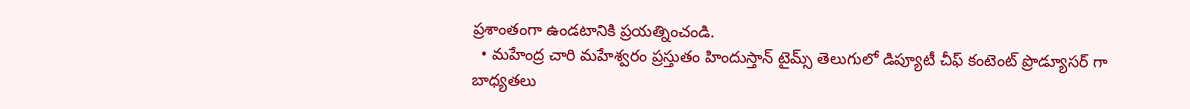ప్రశాంతంగా ఉండటానికి ప్రయత్నించండి.
  • మహేంద్ర చారి మహేశ్వరం ప్రస్తుతం హిందుస్తాన్ టైమ్స్ తెలుగులో డిప్యూటీ చీఫ్ కంటెంట్ ప్రొడ్యూసర్ గా బాధ్యతలు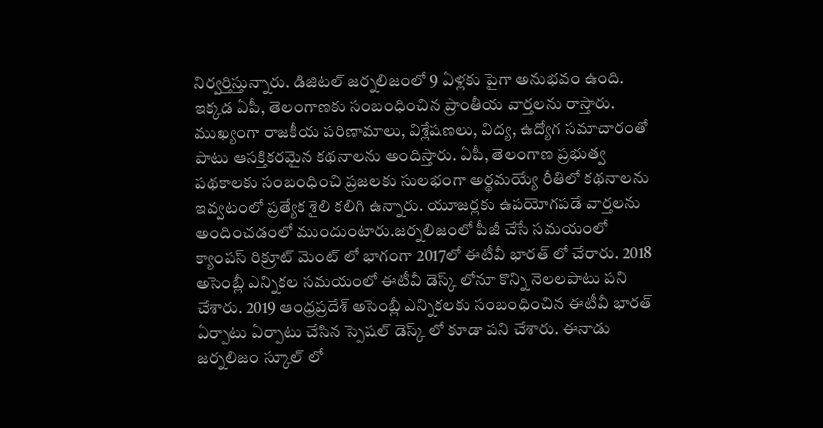నిర్వర్తిస్తున్నారు. డిజిటల్ జర్నలిజంలో 9 ఏళ్లకు పైగా అనుభవం ఉంది. ఇక్కడ ఏపీ, తెలంగాణకు సంబంధించిన ప్రాంతీయ వార్తలను రాస్తారు. ముఖ్యంగా రాజకీయ పరిణామాలు, విశ్లేషణలు, విద్య, ఉద్యోగ సమాచారంతో పాటు ఆసక్తికరమైన కథనాలను అందిస్తారు. ఏపీ, తెలంగాణ ప్రభుత్వ పథకాలకు సంబంధించి ప్రజలకు సులభంగా అర్థమయ్యే రీతిలో కథనాలను ఇవ్వటంలో ప్రత్యేక శైలి కలిగి ఉన్నారు. యూజర్లకు ఉపయోగపడే వార్తలను అందించడంలో ముందుంటారు.జర్నలిజంలో పీజీ చేసే సమయంలో క్యాంపస్ రిక్రూట్ మెంట్ లో భాగంగా 2017లో ఈటీవీ భారత్ లో చేరారు. 2018 అసెంబ్లీ ఎన్నికల సమయంలో ఈటీవీ డెస్క్ లోనూ కొన్ని నెలలపాటు పని చేశారు. 2019 ఆంధ్రప్రదేశ్ అసెంబ్లీ ఎన్నికలకు సంబంధించిన ఈటీవీ భారత్ ఏర్పాటు ఏర్పాటు చేసిన స్పెషల్ డెస్క్ లో కూడా పని చేశారు. ఈనాడు జర్నలిజం స్కూల్ లో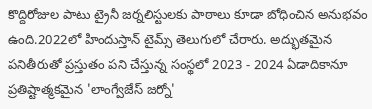కొద్దిరోజుల పాటు ట్రైనీ జర్నలిస్టులకు పాఠాలు కూడా బోధించిన అనుభవం ఉంది.2022లో హిందుస్తాన్ టైమ్స్ తెలుగులో చేరారు. అద్భుతమైన పనితీరుతో ప్రస్తుతం పని చేస్తున్న సంస్థలో 2023 - 2024 ఏడాదికానూ ప్రతిష్టాత్మకమైన 'లాంగ్వేజేస్ జర్నో'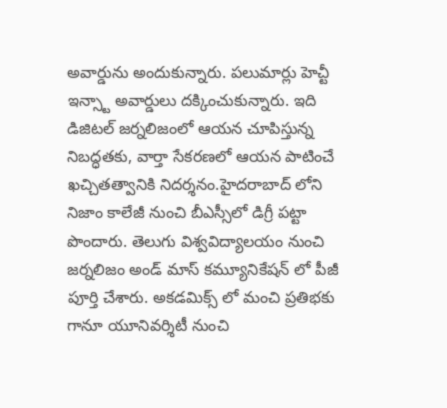అవార్డును అందుకున్నారు. పలుమార్లు హెచ్టీ ఇన్స్టా అవార్డులు దక్కించుకున్నారు. ఇది డిజిటల్ జర్నలిజంలో ఆయన చూపిస్తున్న నిబద్ధతకు, వార్తా సేకరణలో ఆయన పాటించే ఖచ్చితత్వానికి నిదర్శనం.హైదరాబాద్ లోని నిజాం కాలేజీ నుంచి బీఎస్సీలో డిగ్రీ పట్టా పొందారు. తెలుగు విశ్వవిద్యాలయం నుంచి జర్నలిజం అండ్ మాస్ కమ్యూనికేషన్ లో పీజీ పూర్తి చేశారు. అకడమిక్స్ లో మంచి ప్రతిభకు గానూ యూనివర్శిటీ నుంచి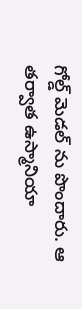గోల్డ్ మెడల్ ను పొందారు. ఆ తర్వాత ఉస్మానియా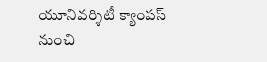యూనివర్శిటీ క్యాంపస్ నుంచి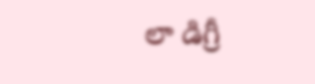లా డిగ్రీ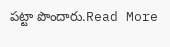పట్టా పొందారు.Read More